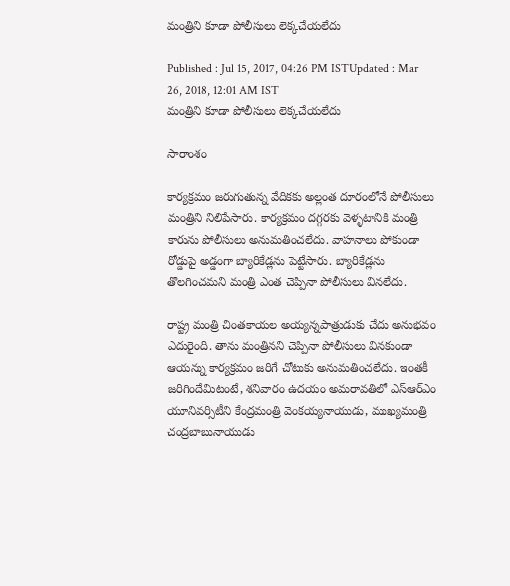మంత్రిని కూడా పోలీసులు లెక్కచేయలేదు

Published : Jul 15, 2017, 04:26 PM ISTUpdated : Mar 26, 2018, 12:01 AM IST
మంత్రిని కూడా పోలీసులు లెక్కచేయలేదు

సారాంశం

కార్యక్రమం జరుగుతున్న వేదికకు అల్లంత దూరంలోనే పోలీసులు మంత్రిని నిలిపేసారు. కార్యక్రమం దగ్గరకు వెళ్ళటానికి మంత్రి కారును పోలీసులు అనుమతించలేదు. వాహనాలు పోకుండా రోడ్డుపై అడ్డంగా బ్యారికేడ్లను పెట్టేసారు. బ్యారికేడ్లను తొలగించమని మంత్రి ఎంత చెప్పినా పోలీసులు వినలేదు.

రాష్ట్ర మంత్రి చింతకాయల అయ్యన్నపాత్రుడుకు చేదు అనుభవం ఎదురైంది. తాను మంత్రినని చెప్పినా పోలీసులు వినకుండా ఆయన్ను కార్యక్రమం జరిగే చోటుకు అనుమతించలేదు. ఇంతకీ జరిగిందేమిటంటే, శనివారం ఉదయం అమరావతిలో ఎస్‌ఆర్‌ఎం యూనివర్సిటీని కేంద్రమంత్రి వెంకయ్యనాయుడు, ముఖ్యమంత్రి చంద్రబాబునాయుడు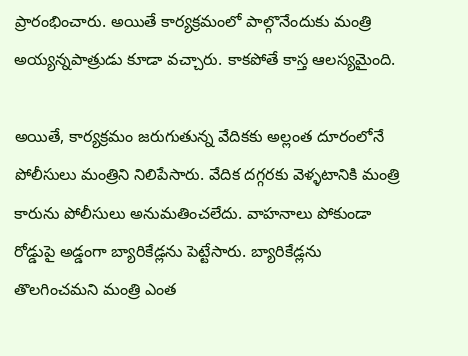ప్రారంభించారు. అయితే కార్యక్రమంలో పాల్గొనేందుకు మంత్రి అయ్యన్నపాత్రుడు కూడా వచ్చారు. కాకపోతే కాస్త ఆలస్యమైంది.

అయితే, కార్యక్రమం జరుగుతున్న వేదికకు అల్లంత దూరంలోనే పోలీసులు మంత్రిని నిలిపేసారు. వేదిక దగ్గరకు వెళ్ళటానికి మంత్రి కారును పోలీసులు అనుమతించలేదు. వాహనాలు పోకుండా రోడ్డుపై అడ్డంగా బ్యారికేడ్లను పెట్టేసారు. బ్యారికేడ్లను తొలగించమని మంత్రి ఎంత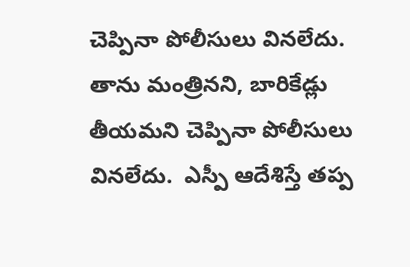చెప్పినా పోలీసులు వినలేదు.  తాను మంత్రినని, బారికేడ్లు తీయమని చెప్పినా పోలీసులు వినలేదు.  ఎస్పీ ఆదేశిస్తే తప్ప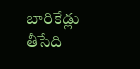బారికేడ్లు తీసేది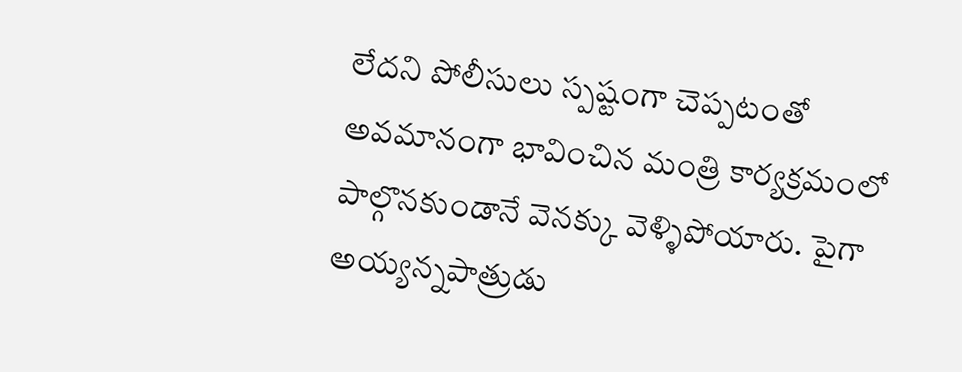లేదని పోలీసులు స్పష్టంగా చెప్పటంతో అవమానంగా భావించిన మంత్రి కార్యక్రమంలో పాల్గొనకుండానే వెనక్కు వెళ్ళిపోయారు. పైగా అయ్యన్నపాత్రుడు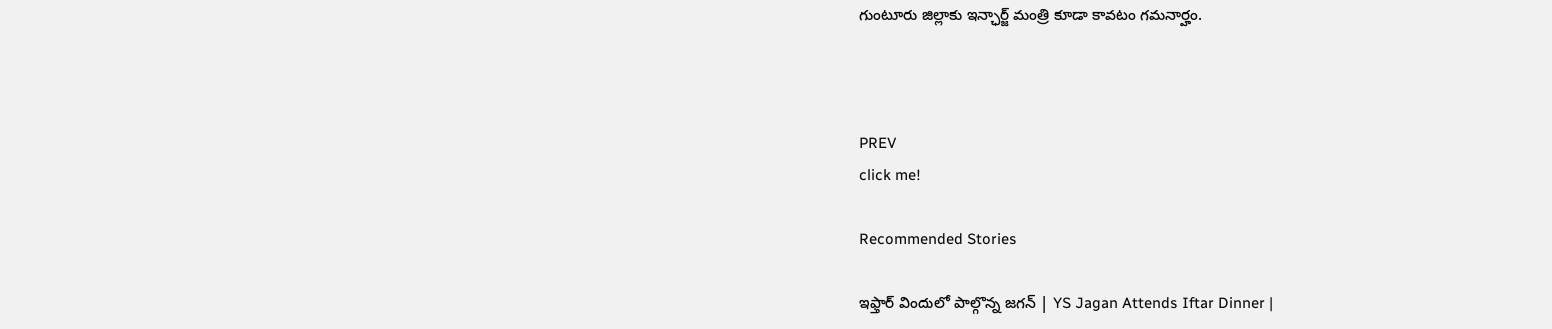గుంటూరు జిల్లాకు ఇన్ఛార్జ్ మంత్రి కూడా కావటం గమనార్హం.



PREV
click me!

Recommended Stories

ఇఫ్తార్ విందులో పాల్గొన్న జగన్ | YS Jagan Attends Iftar Dinner |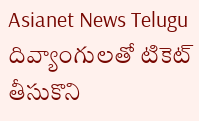Asianet News Telugu
దివ్యాంగులతో టికెట్ తీసుకొని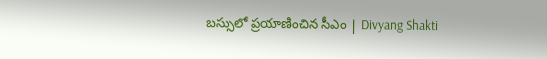బస్సులో ప్రయాణించిన సీఎం | Divyang Shakti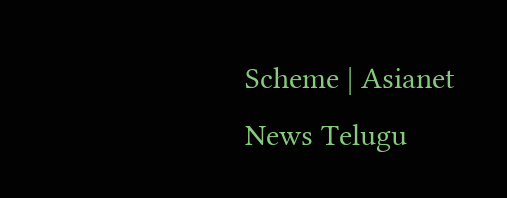Scheme | Asianet News Telugu